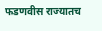फडणवीस राज्यातच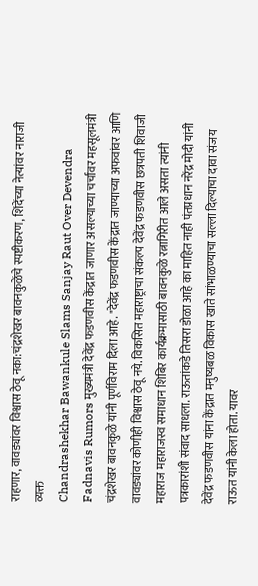राहणार, वावड्यांवर विश्वास ठेवू नका:चंद्रशेखर बावनकुळेंचे स्पष्टीकरण, शिंदेंच्या नेत्यांवर नाराजी व्यक्त
Chandrashekhar Bawankule Slams Sanjay Raut Over Devendra Fadnavis Rumors मुख्यमंत्री देवेंद्र फडणवीस केंद्रात जाणार असल्याच्या चर्चांवर महसूलमंत्री चंद्रशेखर बावनकुळे यांनी पूर्णविराम दिला आहे. "देवेंद्र फडणवीस केंद्रात जाण्याच्या अफवांवर आणि वावड्यांवर कोणीही विश्वास ठेवू नये. विकसित महाराष्ट्राचा संकल्प देवेंद्र फडणवीस छत्रपती शिवाजी महाराज महाराजस्व समाधान शिबिर कार्यक्रमासाठी बावनकुळे रत्नागिरीत आले असता त्यांनी पत्रकारांशी संवाद साधला. राऊतांकडे तिसरा डोळा आहे का माहित नाही पंतप्रधान नरेंद्र मोदी यांनी देवेंद्र फडणवीस यांना केंद्रात मनुष्यबळ विकास खाते सांभाळण्याचा सल्ला दिल्याचा दावा संजय राऊत यांनी केला होता. यावर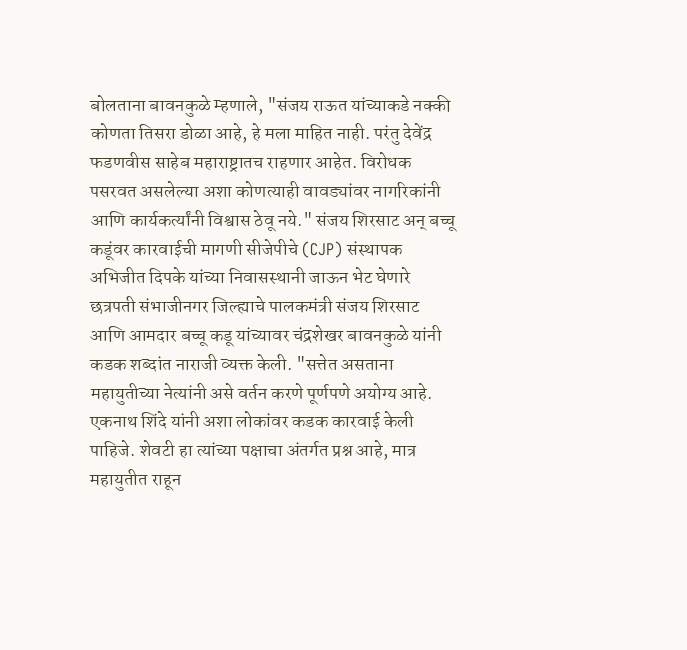बोलताना बावनकुळे म्हणाले, "संजय राऊत यांच्याकडे नक्की कोणता तिसरा डोळा आहे, हे मला माहित नाही. परंतु देवेंद्र फडणवीस साहेब महाराष्ट्रातच राहणार आहेत. विरोधक पसरवत असलेल्या अशा कोणत्याही वावड्यांवर नागरिकांनी आणि कार्यकर्त्यांनी विश्वास ठेवू नये." संजय शिरसाट अन् बच्चू कडूंवर कारवाईची मागणी सीजेपीचे (CJP) संस्थापक अभिजीत दिपके यांच्या निवासस्थानी जाऊन भेट घेणारे छत्रपती संभाजीनगर जिल्ह्याचे पालकमंत्री संजय शिरसाट आणि आमदार बच्चू कडू यांच्यावर चंद्रशेखर बावनकुळे यांनी कडक शब्दांत नाराजी व्यक्त केली. "सत्तेत असताना महायुतीच्या नेत्यांनी असे वर्तन करणे पूर्णपणे अयोग्य आहे. एकनाथ शिंदे यांनी अशा लोकांवर कडक कारवाई केली पाहिजे. शेवटी हा त्यांच्या पक्षाचा अंतर्गत प्रश्न आहे, मात्र महायुतीत राहून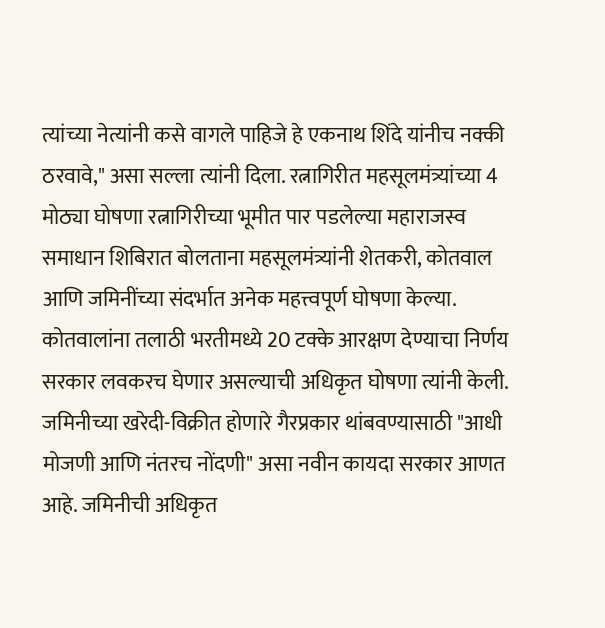त्यांच्या नेत्यांनी कसे वागले पाहिजे हे एकनाथ शिंदे यांनीच नक्की ठरवावे," असा सल्ला त्यांनी दिला. रत्नागिरीत महसूलमंत्र्यांच्या 4 मोठ्या घोषणा रत्नागिरीच्या भूमीत पार पडलेल्या महाराजस्व समाधान शिबिरात बोलताना महसूलमंत्र्यांनी शेतकरी, कोतवाल आणि जमिनींच्या संदर्भात अनेक महत्त्वपूर्ण घोषणा केल्या. कोतवालांना तलाठी भरतीमध्ये 20 टक्के आरक्षण देण्याचा निर्णय सरकार लवकरच घेणार असल्याची अधिकृत घोषणा त्यांनी केली.
जमिनीच्या खरेदी-विक्रीत होणारे गैरप्रकार थांबवण्यासाठी "आधी मोजणी आणि नंतरच नोंदणी" असा नवीन कायदा सरकार आणत आहे. जमिनीची अधिकृत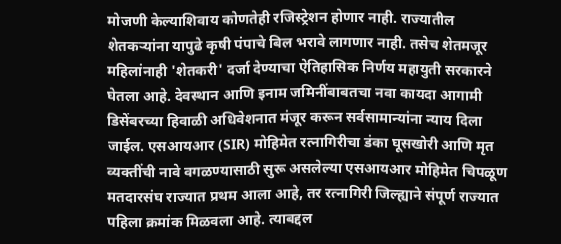मोजणी केल्याशिवाय कोणतेही रजिस्ट्रेशन होणार नाही. राज्यातील शेतकऱ्यांना यापुढे कृषी पंपाचे बिल भरावे लागणार नाही. तसेच शेतमजूर महिलांनाही 'शेतकरी' दर्जा देण्याचा ऐतिहासिक निर्णय महायुती सरकारने घेतला आहे. देवस्थान आणि इनाम जमिनींबाबतचा नवा कायदा आगामी डिसेंबरच्या हिवाळी अधिवेशनात मंजूर करून सर्वसामान्यांना न्याय दिला जाईल. एसआयआर (SIR) मोहिमेत रत्नागिरीचा डंका घूसखोरी आणि मृत व्यक्तींची नावे वगळण्यासाठी सुरू असलेल्या एसआयआर मोहिमेत चिपळूण मतदारसंघ राज्यात प्रथम आला आहे, तर रत्नागिरी जिल्ह्याने संपूर्ण राज्यात पहिला क्रमांक मिळवला आहे. त्याबद्दल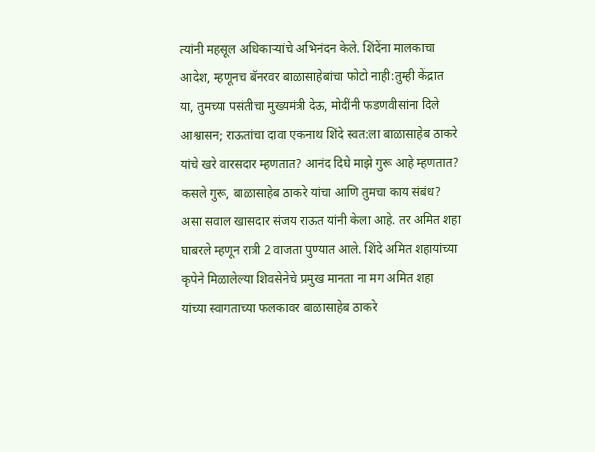त्यांनी महसूल अधिकाऱ्यांचे अभिनंदन केले. शिंदेंना मालकाचा आदेश, म्हणूनच बॅनरवर बाळासाहेबांचा फोटो नाही:तुम्ही केंद्रात या, तुमच्या पसंतीचा मुख्यमंत्री देऊ, मोदींनी फडणवीसांना दिले आश्वासन; राऊतांचा दावा एकनाथ शिंदे स्वत:ला बाळासाहेब ठाकरे यांचे खरे वारसदार म्हणतात? आनंद दिघे माझे गुरू आहे म्हणतात? कसले गुरू, बाळासाहेब ठाकरे यांचा आणि तुमचा काय संबंध? असा सवाल खासदार संजय राऊत यांनी केला आहे. तर अमित शहा घाबरले म्हणून रात्री 2 वाजता पुण्यात आले. शिंदे अमित शहायांच्या कृपेने मिळालेल्या शिवसेनेचे प्रमुख मानता ना मग अमित शहा यांच्या स्वागताच्या फलकावर बाळासाहेब ठाकरे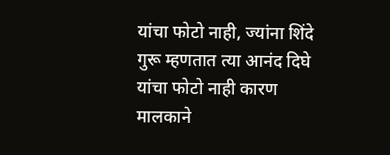यांचा फोटो नाही, ज्यांना शिंदे गुरू म्हणतात त्या आनंद दिघे यांचा फोटो नाही कारण मालकाने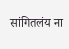सांगितलंय ना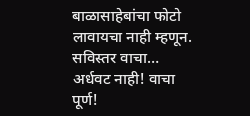बाळासाहेबांचा फोटो लावायचा नाही म्हणून. सविस्तर वाचा… अर्धवट नाही! वाचा पूर्ण!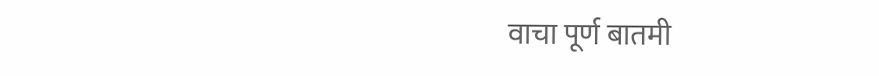वाचा पूर्ण बातमी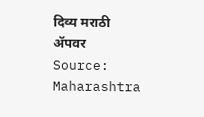दिव्य मराठी ॲपवर
Source: Maharashtra